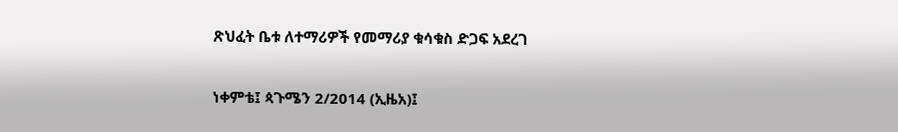ጽህፈት ቤቱ ለተማሪዎች የመማሪያ ቁሳቁስ ድጋፍ አደረገ

ነቀምቴ፤ ጳጉሜን 2/2014 (ኢዜአ)፤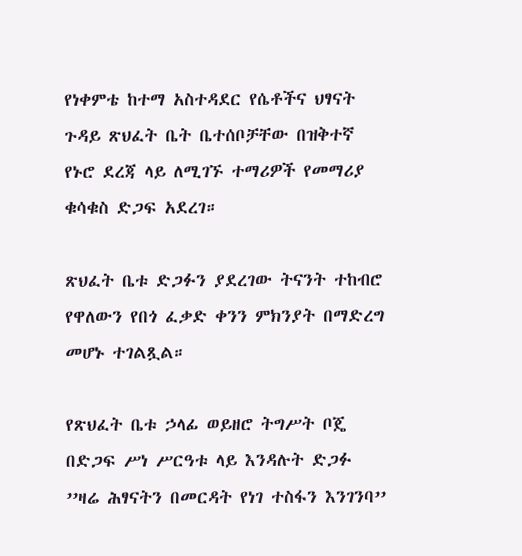የነቀምቴ ከተማ አስተዳደር የሴቶችና ህፃናት ጉዳይ ጽህፈት ቤት ቤተሰቦቻቸው በዝቅተኛ የኑሮ ደረጃ ላይ ለሚገኙ ተማሪዎች የመማሪያ ቁሳቁስ ድጋፍ አደረገ።

ጽህፈት ቤቱ ድጋፉን ያደረገው ትናንት ተከብሮ የዋለውን የበጎ ፈቃድ ቀንን ምክንያት በማድረግ መሆኑ ተገልጿል።

የጽህፈት ቤቱ ኃላፊ ወይዘሮ ትግሥት ቦጄ በድጋፍ ሥነ ሥርዓቱ ላይ እንዳሉት ድጋፉ ’’ዛሬ ሕፃናትን በመርዳት የነገ ተስፋን እንገንባ’’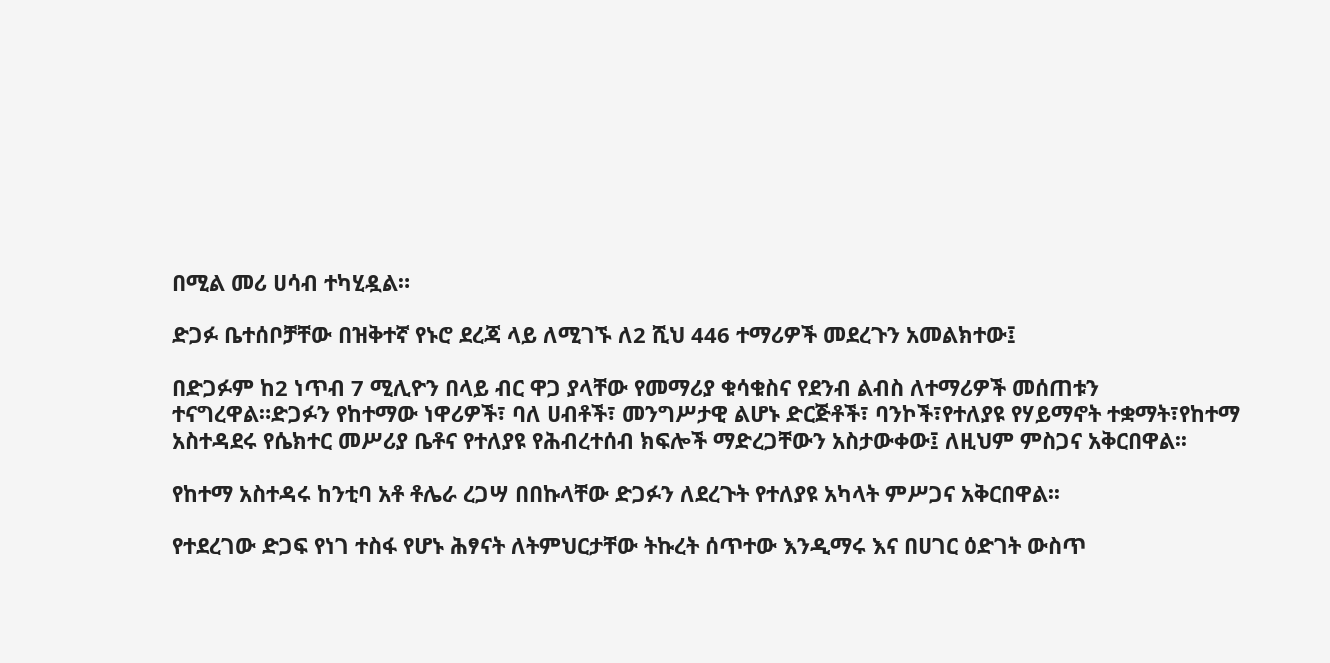በሚል መሪ ሀሳብ ተካሂዷል።

ድጋፉ ቤተሰቦቻቸው በዝቅተኛ የኑሮ ደረጃ ላይ ለሚገኙ ለ2 ሺህ 446 ተማሪዎች መደረጉን አመልክተው፤

በድጋፉም ከ2 ነጥብ 7 ሚሊዮን በላይ ብር ዋጋ ያላቸው የመማሪያ ቁሳቁስና የደንብ ልብስ ለተማሪዎች መሰጠቱን ተናግረዋል።ድጋፉን የከተማው ነዋሪዎች፣ ባለ ሀብቶች፣ መንግሥታዊ ልሆኑ ድርጅቶች፣ ባንኮች፣የተለያዩ የሃይማኖት ተቋማት፣የከተማ አስተዳደሩ የሴክተር መሥሪያ ቤቶና የተለያዩ የሕብረተሰብ ክፍሎች ማድረጋቸውን አስታውቀው፤ ለዚህም ምስጋና አቅርበዋል፡፡

የከተማ አስተዳሩ ከንቲባ አቶ ቶሌራ ረጋሣ በበኩላቸው ድጋፉን ለደረጉት የተለያዩ አካላት ምሥጋና አቅርበዋል፡፡

የተደረገው ድጋፍ የነገ ተስፋ የሆኑ ሕፃናት ለትምህርታቸው ትኩረት ሰጥተው እንዲማሩ እና በሀገር ዕድገት ውስጥ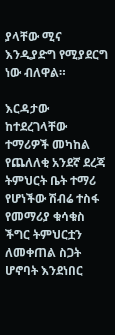ያላቸው ሚና እንዲያድግ የሚያደርግ ነው ብለዋል።

እርዳታው ከተደረገላቸው ተማሪዎች መካከል የጨለለቂ አንደኛ ደረጃ ትምህርት ቤት ተማሪ የሆነችው ሽብሬ ተስፋ የመማሪያ ቁሳቁስ ችግር ትምህርቷን ለመቀጠል ስጋት ሆኖባት እንደነበር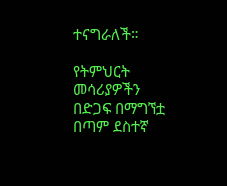ተናግራለች።

የትምህርት መሳሪያዎችን በድጋፍ በማግኘቷ በጣም ደስተኛ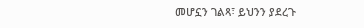መሆኗን ገልጻ፣ ይህንን ያደረጉ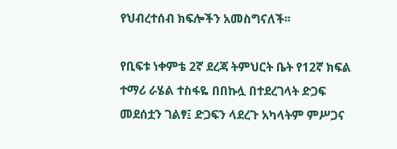የህብረተሰብ ክፍሎችን አመስግናለች፡፡

የቢፍቱ ነቀምቴ 2ኛ ደረጃ ትምህርት ቤት የ12ኛ ክፍል ተማሪ ራሄል ተስፋዬ በበኩሏ በተደረገላት ድጋፍ መደሰቷን ገልፃ፤ ድጋፍን ላደረጉ አካላትም ምሥጋና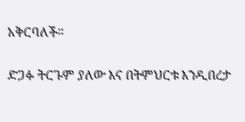አቅርባለች፡፡

ድጋፉ ትርጉም ያለው እና በትምህርቱ እንዲበረታ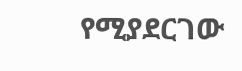የሚያደርገው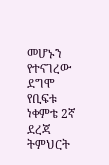መሆኑን የተናገረው ደግሞ የቢፍቱ ነቀምቴ 2ኛ ደረጃ ትምህርት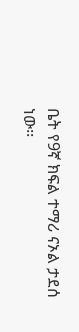ቤት የ9ኛ ክፍል ተማሪ ናኦል ታደሰ ነው፡፡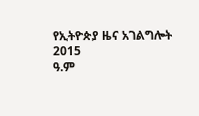የኢትዮጵያ ዜና አገልግሎት
2015
ዓ.ም